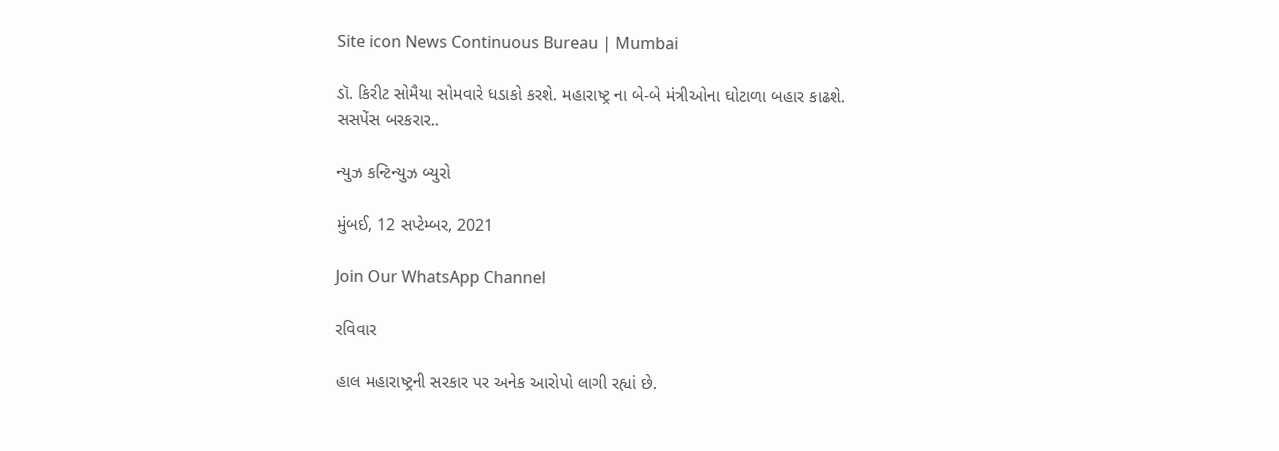Site icon News Continuous Bureau | Mumbai

ડૉ. કિરીટ સોમૈયા સોમવારે ધડાકો કરશે. મહારાષ્ટ્ર ના બે-બે મંત્રીઓના ઘોટાળા બહાર કાઢશે. સસપેંસ બરકરાર..

ન્યુઝ કન્ટિન્યુઝ બ્યુરો

મુંબઈ, 12 સપ્ટેમ્બર, 2021

Join Our WhatsApp Channel

રવિવાર

હાલ મહારાષ્ટ્રની સરકાર પર અનેક આરોપો લાગી રહ્યાં છે.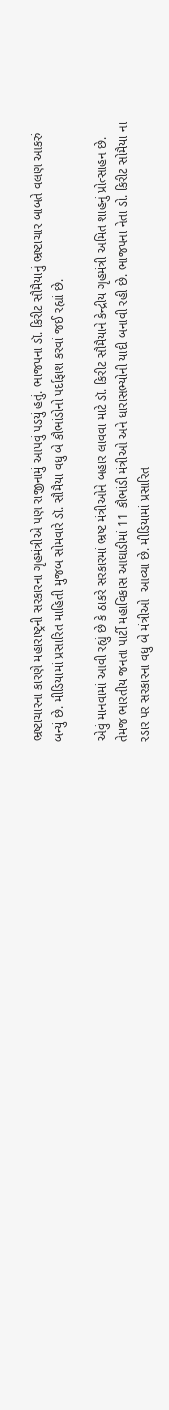ભ્રષ્ટાચારના કારણે મહારાષ્ટ્રની સરકારના ગૃહમંત્રીએ પણ રાજીનામું આપવું પડયું હતું. ભાજપના ડૉ. કિરીટ સૌમૈયાનું ભ્રષ્ટાચાર બાબતે વલણ આકરું બન્યું છે. મીડિયામાં પ્રસારિત માહિતી મુજબ સોમવારે ડૉ. સૌમૈયા વધુ બે કૌભાંડોનો પર્દાફાશ કરવાં જઈ રહ્યાં છે.

એવું માનવામાં આવી રહ્યું છે કે ઠાકરે સરકારમાં ભ્રષ્ટ મંત્રીઓને બહાર લાવવા માટે ડૉ. કિરીટ સૌમૈયાને કેન્દ્રીય ગૃહમંત્રી અમિત શાહનું પ્રોત્સાહન છે. તેમજ ભારતીય જનતા પાર્ટી મહાવિકાસ આઘાડીમાં 11 કૌભાંડી મંત્રીઓ અને ધારાસભ્યોની યાદી બનાવી રહી છે. ભાજપના નેતા ડો. કિરીટ સોમૈયા ના રડાર પર સરકારના વધુ બે મંત્રીઓ  આવ્યા છે. મીડિયામાં પ્રસારિત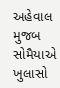અહેવાલ મુજબ સોમૈયાએ ખુલાસો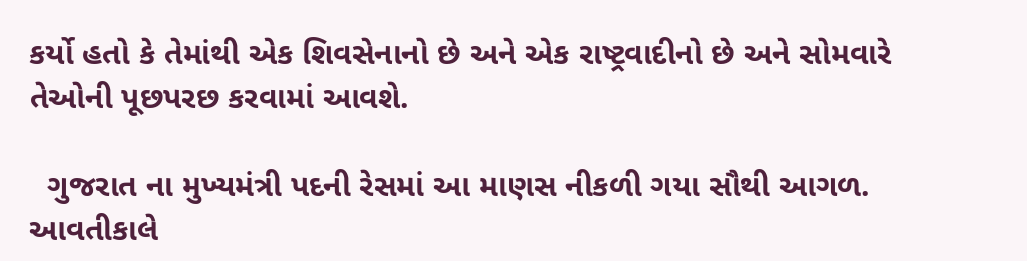કર્યો હતો કે તેમાંથી એક શિવસેનાનો છે અને એક રાષ્ટ્રવાદીનો છે અને સોમવારે તેઓની પૂછપરછ કરવામાં આવશે.

  ગુજરાત ના મુખ્યમંત્રી પદની રેસમાં આ માણસ નીકળી ગયા સૌથી આગળ. આવતીકાલે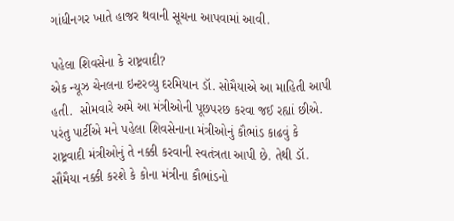ગાંધીનગર ખાતે હાજર થવાની સૂચના આપવામાં આવી.

પહેલા શિવસેના કે રાષ્ટ્રવાદી?
એક ન્યૂઝ ચેનલના ઇન્ટરવ્યુ દરમિયાન ડૉ. સોમૈયાએ આ માહિતી આપી હતી.  સોમવારે અમે આ મંત્રીઓની પૂછપરછ કરવા જઈ રહ્યાં છીએ. પરંતુ પાર્ટીએ મને પહેલા શિવસેનાના મંત્રીઓનું કૌભાંડ કાઢવું કે રાષ્ટ્રવાદી મંત્રીઓનું તે નક્કી કરવાની સ્વતંત્રતા આપી છે. તેથી ડૉ. સૌમૈયા નક્કી કરશે કે કોના મંત્રીના કૌભાંડનો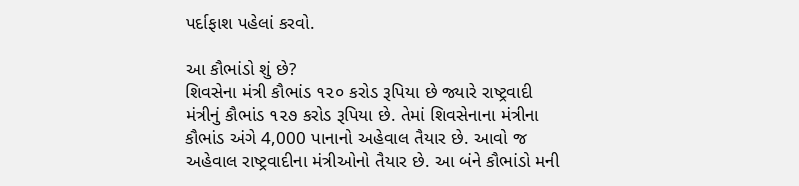પર્દાફાશ પહેલાં કરવો.

આ કૌભાંડો શું છે?
શિવસેના મંત્રી કૌભાંડ ૧૨૦ કરોડ રૂપિયા છે જ્યારે રાષ્ટ્રવાદી મંત્રીનું કૌભાંડ ૧૨૭ કરોડ રૂપિયા છે. તેમાં શિવસેનાના મંત્રીના કૌભાંડ અંગે 4,000 પાનાનો અહેવાલ તૈયાર છે. આવો જ અહેવાલ રાષ્ટ્રવાદીના મંત્રીઓનો તૈયાર છે. આ બંને કૌભાંડો મની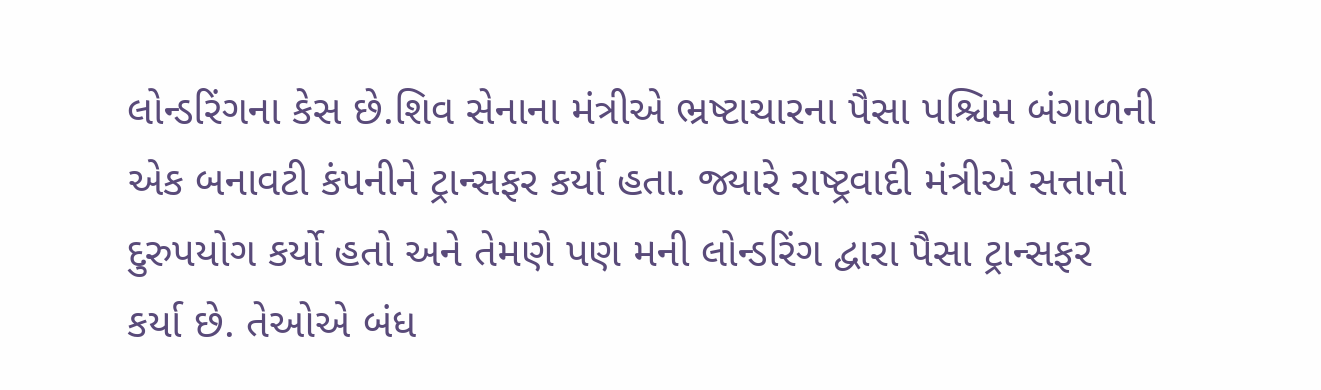લોન્ડરિંગના કેસ છે.શિવ સેનાના મંત્રીએ ભ્રષ્ટાચારના પૈસા પશ્ચિમ બંગાળની એક બનાવટી કંપનીને ટ્રાન્સફર કર્યા હતા. જ્યારે રાષ્ટ્રવાદી મંત્રીએ સત્તાનો દુરુપયોગ કર્યો હતો અને તેમણે પણ મની લોન્ડરિંગ દ્વારા પૈસા ટ્રાન્સફર કર્યા છે. તેઓએ બંધ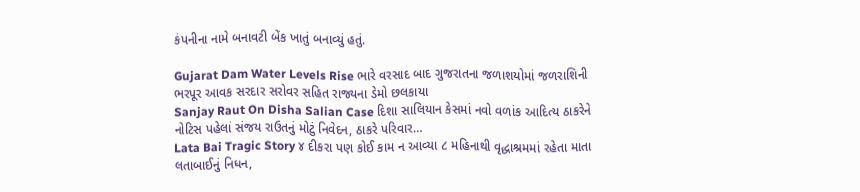કંપનીના નામે બનાવટી બેંક ખાતું બનાવ્યું હતું.

Gujarat Dam Water Levels Rise ભારે વરસાદ બાદ ગુજરાતના જળાશયોમાં જળરાશિની ભરપૂર આવક સરદાર સરોવર સહિત રાજ્યના ડેમો છલકાયા
Sanjay Raut On Disha Salian Case દિશા સાલિયાન કેસમાં નવો વળાંક આદિત્ય ઠાકરેને નોટિસ પહેલાં સંજય રાઉતનું મોટું નિવેદન, ઠાકરે પરિવાર…
Lata Bai Tragic Story ૪ દીકરા પણ કોઈ કામ ન આવ્યા ૮ મહિનાથી વૃદ્ધાશ્રમમાં રહેતા માતા લતાબાઈનું નિધન,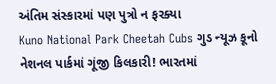અંતિમ સંસ્કારમાં પણ પુત્રો ન ફરક્યા
Kuno National Park Cheetah Cubs ગુડ ન્યૂઝ કૂનો નેશનલ પાર્કમાં ગૂંજી કિલકારી! ભારતમાં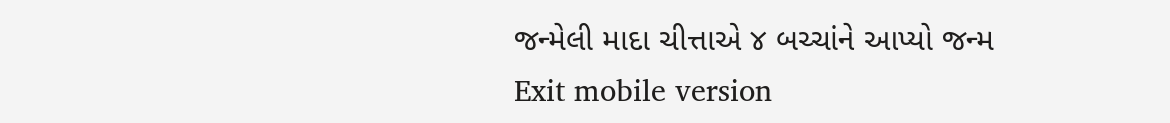જન્મેલી માદા ચીત્તાએ ૪ બચ્ચાંને આપ્યો જન્મ
Exit mobile version